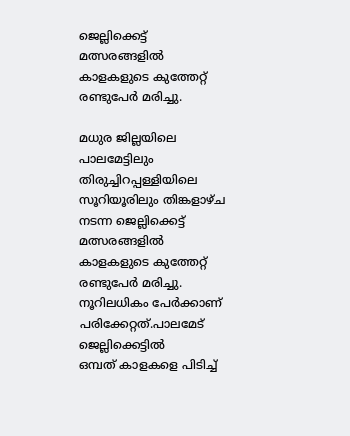ജെല്ലിക്കെട്ട് മത്സരങ്ങളില്‍ കാളകളുടെ കുത്തേറ്റ് രണ്ടുപേര്‍ മരിച്ചു.

മധുര ജില്ലയിലെ പാലമേട്ടിലും തിരുച്ചിറപ്പള്ളിയിലെ സൂറിയൂരിലും തിങ്കളാഴ്ച നടന്ന ജെല്ലിക്കെട്ട് മത്സരങ്ങളില്‍ കാളകളുടെ കുത്തേറ്റ് രണ്ടുപേര്‍ മരിച്ചു.
നൂറിലധികം പേര്‍ക്കാണ് പരിക്കേറ്റത്.പാലമേട് ജെല്ലിക്കെട്ടില്‍
ഒമ്പത് കാളകളെ പിടിച്ച്‌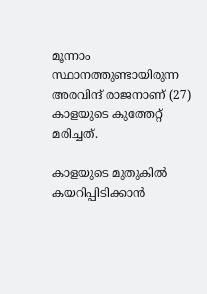മൂന്നാം സ്ഥാനത്തുണ്ടായിരുന്ന അരവിന്ദ് രാജനാണ് (27) കാളയുടെ കുത്തേറ്റ് മരിച്ചത്.

കാളയുടെ മുതുകില്‍ കയറിപ്പിടിക്കാന്‍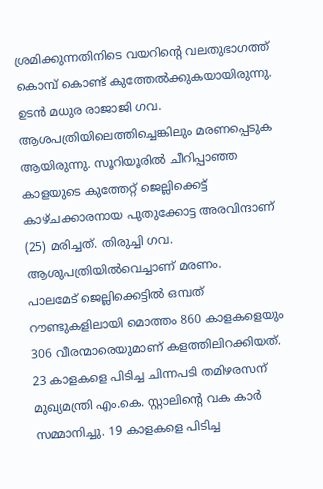ശ്രമിക്കുന്നതിനിടെ വയറിന്‍റെ വലതുഭാഗത്ത് കൊമ്പ് കൊണ്ട് കുത്തേല്‍ക്കുകയായിരുന്നു. ഉടന്‍ മധുര രാജാജി ഗവ. ആശപത്രിയിലെത്തിച്ചെങ്കിലും മരണപ്പെടുക ആയിരുന്നു. സൂറിയൂരില്‍ ചീറിപ്പാഞ്ഞ കാളയുടെ കുത്തേറ്റ് ജെല്ലിക്കെട്ട് കാഴ്ചക്കാരനായ പുതുക്കോട്ട അരവിന്ദാണ് (25) മരിച്ചത്. തിരുച്ചി ഗവ. ആശുപത്രിയില്‍വെച്ചാണ് മരണം.
പാലമേട് ജെല്ലിക്കെട്ടില്‍ ഒമ്പത് റൗണ്ടുകളിലായി മൊത്തം 860 കാളകളെയും 306 വീരന്മാരെയുമാണ് കളത്തിലിറക്കിയത്. 23 കാളകളെ പിടിച്ച ചിന്നപടി തമിഴരസന് മുഖ്യമന്ത്രി എം.കെ. സ്റ്റാലിന്‍റെ വക കാര്‍ സമ്മാനിച്ചു. 19 കാളകളെ പിടിച്ച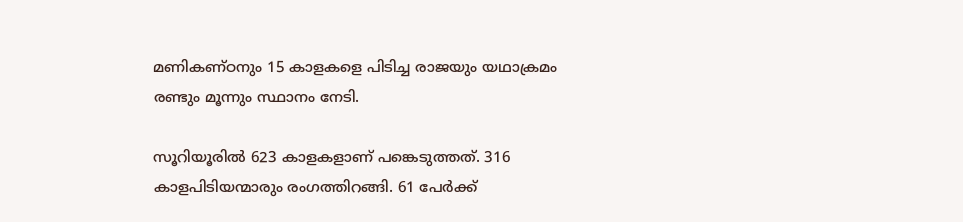മണികണ്ഠനും 15 കാളകളെ പിടിച്ച രാജയും യഥാക്രമം രണ്ടും മൂന്നും സ്ഥാനം നേടി.

സൂറിയൂരില്‍ 623 കാളകളാണ് പങ്കെടുത്തത്. 316 കാളപിടിയന്മാരും രംഗത്തിറങ്ങി. 61 പേര്‍ക്ക്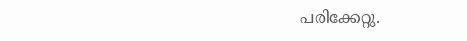പരിക്കേറ്റു.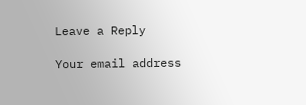Leave a Reply

Your email address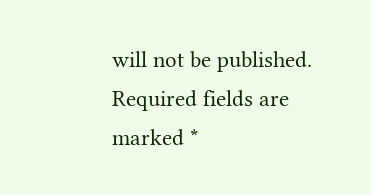will not be published. Required fields are marked *